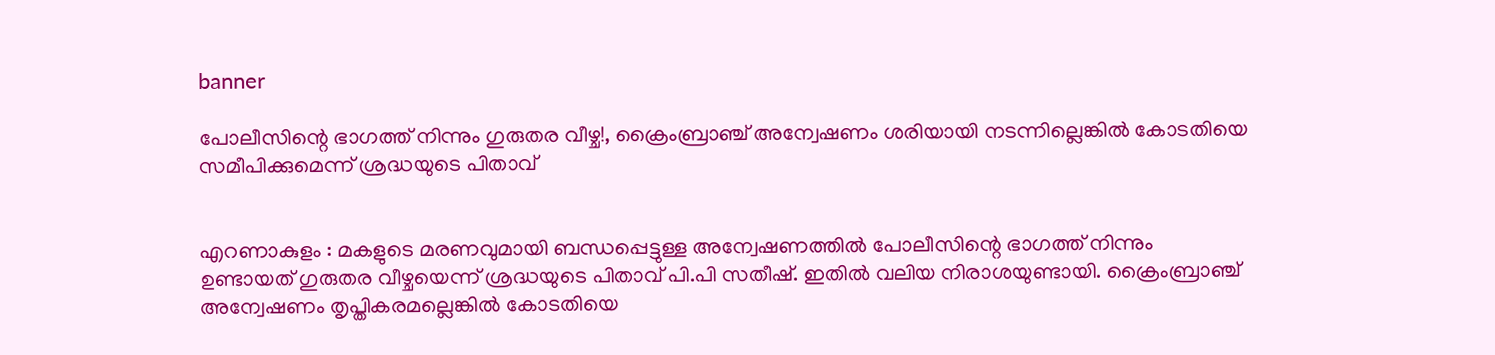banner

പോലീസിന്റെ ഭാഗത്ത് നിന്നും ഗുരുതര വീഴ്ച!, ക്രൈംബ്രാഞ്ച് അന്വേഷണം ശരിയായി നടന്നില്ലെങ്കിൽ കോടതിയെ സമീപിക്കുമെന്ന് ശ്രദ്ധയുടെ പിതാവ്


എറണാകുളം : മകളുടെ മരണവുമായി ബന്ധപ്പെട്ടുള്ള അന്വേഷണത്തിൽ പോലീസിന്റെ ഭാഗത്ത് നിന്നും ഉണ്ടായത് ഗുരുതര വീഴ്ചയെന്ന് ശ്രദ്ധയുടെ പിതാവ് പി.പി സതീഷ്. ഇതിൽ വലിയ നിരാശയുണ്ടായി. ക്രൈംബ്രാഞ്ച് അന്വേഷണം തൃപ്തികരമല്ലെങ്കിൽ കോടതിയെ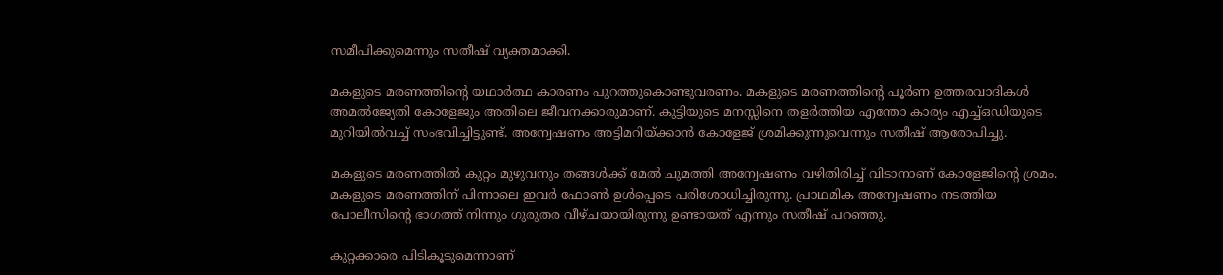സമീപിക്കുമെന്നും സതീഷ് വ്യക്തമാക്കി.

മകളുടെ മരണത്തിന്റെ യഥാർത്ഥ കാരണം പുറത്തുകൊണ്ടുവരണം. മകളുടെ മരണത്തിന്റെ പൂർണ ഉത്തരവാദികൾ അമൽജ്യേതി കോളേജും അതിലെ ജീവനക്കാരുമാണ്. കുട്ടിയുടെ മനസ്സിനെ തളർത്തിയ എന്തോ കാര്യം എച്ച്ഒഡിയുടെ മുറിയിൽവച്ച് സംഭവിച്ചിട്ടുണ്ട്. അന്വേഷണം അട്ടിമറിയ്ക്കാൻ കോളേജ് ശ്രമിക്കുന്നുവെന്നും സതീഷ് ആരോപിച്ചു.

മകളുടെ മരണത്തിൽ കുറ്റം മുഴുവനും തങ്ങൾക്ക് മേൽ ചുമത്തി അന്വേഷണം വഴിതിരിച്ച് വിടാനാണ് കോളേജിന്റെ ശ്രമം. മകളുടെ മരണത്തിന് പിന്നാലെ ഇവർ ഫോൺ ഉൾപ്പെടെ പരിശോധിച്ചിരുന്നു. പ്രാഥമിക അന്വേഷണം നടത്തിയ പോലീസിന്റെ ഭാഗത്ത് നിന്നും ഗുരുതര വീഴ്ചയായിരുന്നു ഉണ്ടായത് എന്നും സതീഷ് പറഞ്ഞു.

കുറ്റക്കാരെ പിടികൂടുമെന്നാണ്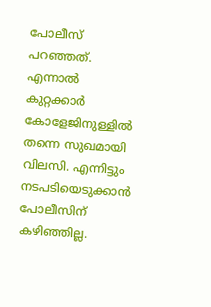പോലീസ് പറഞ്ഞത്. എന്നാൽ കുറ്റക്കാർ കോളേജിനുള്ളിൽ തന്നെ സുഖമായി വിലസി. എന്നിട്ടും നടപടിയെടുക്കാൻ പോലീസിന് കഴിഞ്ഞില്ല.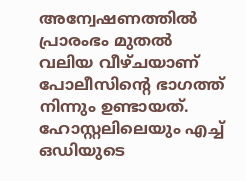അന്വേഷണത്തിൽ പ്രാരംഭം മുതൽ വലിയ വീഴ്ചയാണ് പോലീസിന്റെ ഭാഗത്ത് നിന്നും ഉണ്ടായത്. ഹോസ്റ്റലിലെയും എച്ച് ഒഡിയുടെ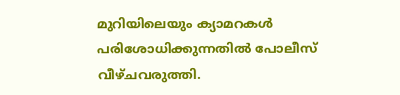മുറിയിലെയും ക്യാമറകൾ പരിശോധിക്കുന്നതിൽ പോലീസ് വീഴ്ചവരുത്തി.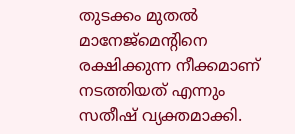തുടക്കം മുതൽ മാനേജ്‌മെന്റിനെ രക്ഷിക്കുന്ന നീക്കമാണ് നടത്തിയത് എന്നും സതീഷ് വ്യക്തമാക്കി.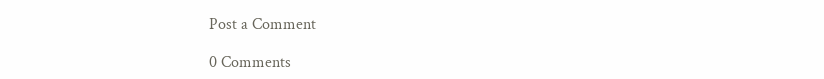Post a Comment

0 Comments